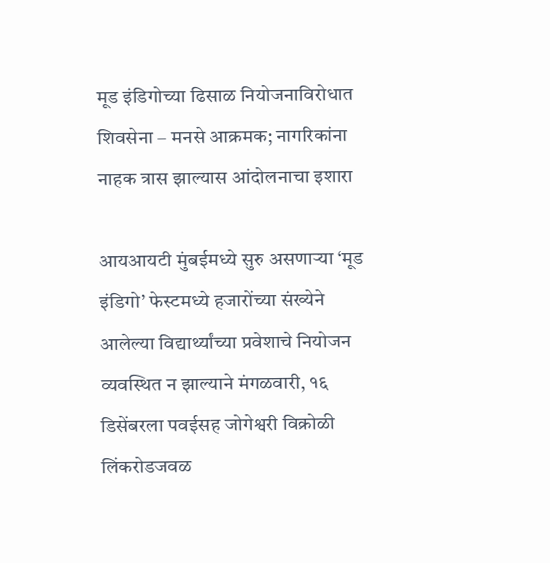मूड इंडिगोच्या ढिसाळ नियोजनाविरोधात शिवसेना – मनसे आक्रमक; नागरिकांना नाहक त्रास झाल्यास आंदोलनाचा इशारा

आयआयटी मुंबईमध्ये सुरु असणाऱ्या ‘मूड इंडिगो’ फेस्टमध्ये हजारोंच्या संख्येने आलेल्या विद्यार्थ्यांच्या प्रवेशाचे नियोजन व्यवस्थित न झाल्याने मंगळवारी, १६ डिसेंबरला पवईसह जोगेश्वरी विक्रोळी लिंकरोडजवळ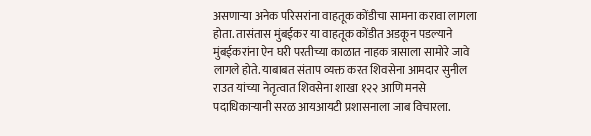असणाऱ्या अनेक परिसरांना वाहतूक कोंडीचा सामना करावा लागला होता. तासंतास मुंबईकर या वाहतूक कोंडीत अडकून पडल्याने मुंबईकरांना ऐन घरी परतीच्या काळात नाहक त्रासाला सामोरे जावे लागले होते. याबाबत संताप व्यक्त करत शिवसेना आमदार सुनील राउत यांच्या नेतृत्वात शिवसेना शाखा १२२ आणि मनसे पदाधिकाऱ्यानी सरळ आयआयटी प्रशासनाला जाब विचारला.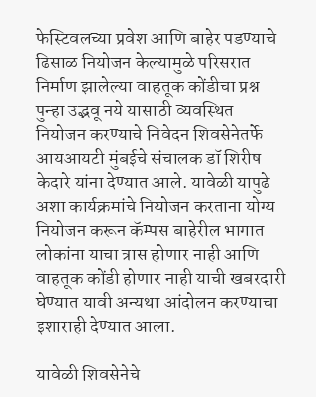फेस्टिवलच्या प्रवेश आणि बाहेर पडण्याचे ढिसाळ नियोजन केल्यामुळे परिसरात निर्माण झालेल्या वाहतूक कोंडीचा प्रश्न पुन्हा उद्भवू नये यासाठी व्यवस्थित नियोजन करण्याचे निवेदन शिवसेनेतर्फे आयआयटी मुंबईचे संचालक डॉ शिरीष केदारे यांना देण्यात आले. यावेळी यापुढे अशा कार्यक्रमांचे नियोजन करताना योग्य नियोजन करून कॅम्पस बाहेरील भागात लोकांना याचा त्रास होणार नाही आणि वाहतूक कोंडी होणार नाही याची खबरदारी घेण्यात यावी अन्यथा आंदोलन करण्याचा इशाराही देण्यात आला.

यावेळी शिवसेनेचे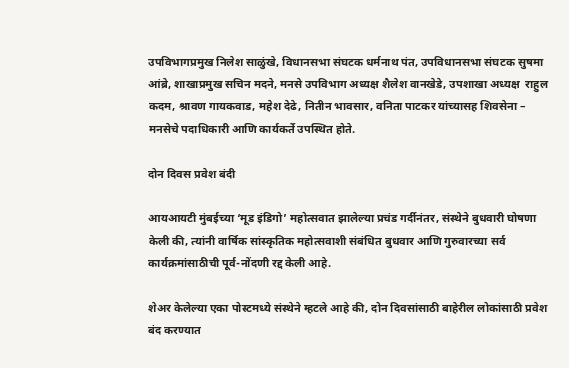उपविभागप्रमुख निलेश साळुंखे, विधानसभा संघटक धर्मनाथ पंत, उपविधानसभा संघटक सुषमा आंब्रे, शाखाप्रमुख सचिन मदने, मनसे उपविभाग अध्यक्ष शैलेश वानखेडे, उपशाखा अध्यक्ष  राहुल कदम, श्रावण गायकवाड, महेश देढे, नितीन भावसार, वनिता पाटकर यांच्यासह शिवसेना – मनसेचे पदाधिकारी आणि कार्यकर्ते उपस्थित होते.

दोन दिवस प्रवेश बंदी

आयआयटी मुंबईच्या ‘मूड इंडिगो’ महोत्सवात झालेल्या प्रचंड गर्दीनंतर, संस्थेने बुधवारी घोषणा केली की, त्यांनी वार्षिक सांस्कृतिक महोत्सवाशी संबंधित बुधवार आणि गुरुवारच्या सर्व कार्यक्रमांसाठीची पूर्व-नोंदणी रद्द केली आहे.

शेअर केलेल्या एका पोस्टमध्ये संस्थेने म्हटले आहे की, दोन दिवसांसाठी बाहेरील लोकांसाठी प्रवेश बंद करण्यात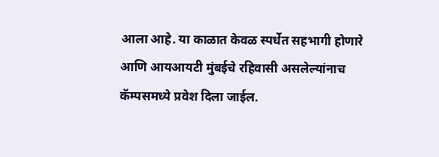आला आहे. या काळात केवळ स्पर्धेत सहभागी होणारे आणि आयआयटी मुंबईचे रहिवासी असलेल्यांनाच कॅम्पसमध्ये प्रवेश दिला जाईल.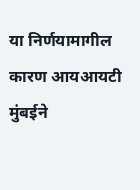या निर्णयामागील कारण आयआयटी मुंबईने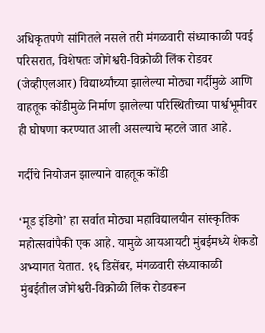अधिकृतपणे सांगितले नसले तरी मंगळवारी संध्याकाळी पवई परिसरात, विशेषतः जोगेश्वरी-विक्रोळी लिंक रोडवर (जेव्हीएलआर) विद्यार्थ्यांच्या झालेल्या मोठ्या गर्दीमुळे आणि वाहतूक कोंडीमुळे निर्माण झालेल्या परिस्थितीच्या पार्श्वभूमीवर ही घोषणा करण्यात आली असल्याचे म्हटले जात आहे.

गर्दीचे नियोजन झाल्याने वाहतूक कोंडी

‘मूड इंडिगो’ हा सर्वात मोठ्या महाविद्यालयीन सांस्कृतिक महोत्सवांपैकी एक आहे. यामुळे आयआयटी मुंबईमध्ये शेकडो अभ्यागत येतात. १६ डिसेंबर, मंगळवारी संध्याकाळी मुंबईतील जोगेश्वरी-विक्रोळी लिंक रोडवरून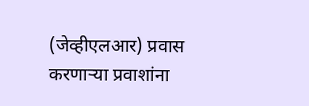(जेव्हीएलआर) प्रवास करणाऱ्या प्रवाशांना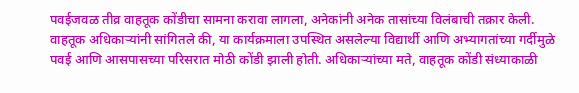पवईजवळ तीव्र वाहतूक कोंडीचा सामना करावा लागला, अनेकांनी अनेक तासांच्या विलंबाची तक्रार केली. वाहतूक अधिकाऱ्यांनी सांगितले की, या कार्यक्रमाला उपस्थित असलेल्या विद्यार्थी आणि अभ्यागतांच्या गर्दीमुळे पवई आणि आसपासच्या परिसरात मोठी कोंडी झाली होती. अधिकाऱ्यांच्या मते, वाहतूक कोंडी संध्याकाळी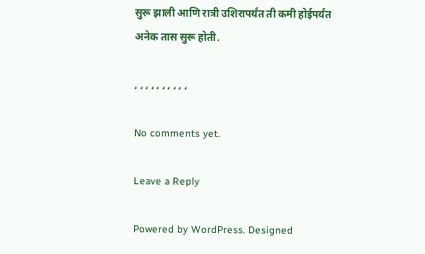सुरू झाली आणि रात्री उशिरापर्यंत ती कमी होईपर्यंत अनेक तास सुरू होती.

, , , , , , , , , ,

No comments yet.

Leave a Reply

Powered by WordPress. Designed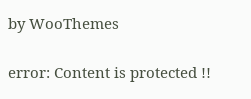by WooThemes

error: Content is protected !!